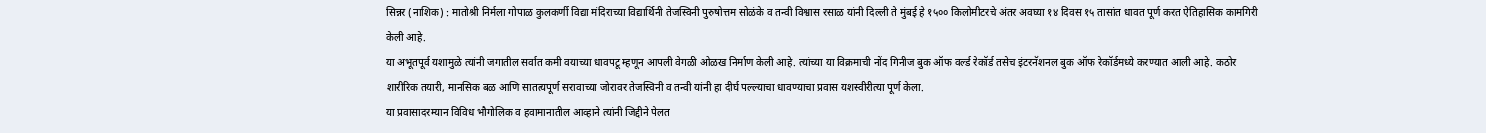सिन्नर (नाशिक) : मातोश्री निर्मला गोपाळ कुलकर्णी विद्या मंदिराच्या विद्यार्थिनी तेजस्विनी पुरुषोत्तम सोळंके व तन्वी विश्वास रसाळ यांनी दिल्ली ते मुंबई हे १५०० किलोमीटरचे अंतर अवघ्या १४ दिवस १५ तासांत धावत पूर्ण करत ऐतिहासिक कामगिरी केली आहे.
या अभूतपूर्व यशामुळे त्यांनी जगातील सर्वात कमी वयाच्या धावपटू म्हणून आपली वेगळी ओळख निर्माण केली आहे. त्यांच्या या विक्रमाची नोंद गिनीज बुक ऑफ वर्ल्ड रेकॉर्ड तसेच इंटरनॅशनल बुक ऑफ रेकॉर्डमध्ये करण्यात आली आहे. कठोर शारीरिक तयारी, मानसिक बळ आणि सातत्यपूर्ण सरावाच्या जोरावर तेजस्विनी व तन्वी यांनी हा दीर्घ पल्ल्याचा धावण्याचा प्रवास यशस्वीरीत्या पूर्ण केला.
या प्रवासादरम्यान विविध भौगोलिक व हवामानातील आव्हाने त्यांनी जिद्दीने पेलत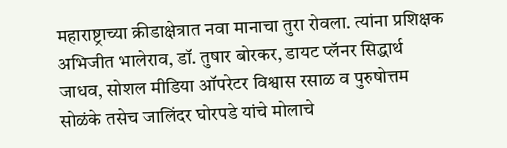महाराष्ट्राच्या क्रीडाक्षेत्रात नवा मानाचा तुरा रोवला. त्यांना प्रशिक्षक अभिजीत भालेराव, डॉ. तुषार बोरकर, डायट प्लॅनर सिद्धार्थ जाधव, सोशल मीडिया ऑपरेटर विश्वास रसाळ व पुरुषोत्तम सोळंके तसेच जालिंदर घोरपडे यांचे मोलाचे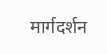मार्गदर्शन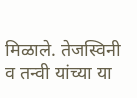मिळाले. तेजस्विनी व तन्वी यांच्या या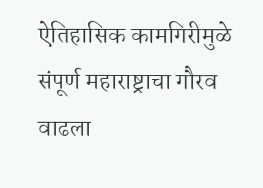ऐतिहासिक कामगिरीमुळे संपूर्ण महाराष्ट्राचा गौरव वाढला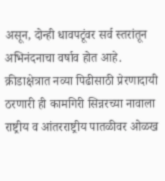असून, दोन्ही धावपटूंवर सर्व स्तरांतून अभिनंदनाचा वर्षाव होत आहे. क्रीडाक्षेत्रात नव्या पिढीसाठी प्रेरणादायी ठरणारी ही कामगिरी सिन्नरच्या नावाला राष्ट्रीय व आंतरराष्ट्रीय पातळीवर ओळख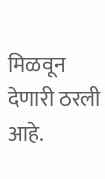मिळवून देणारी ठरली आहे.